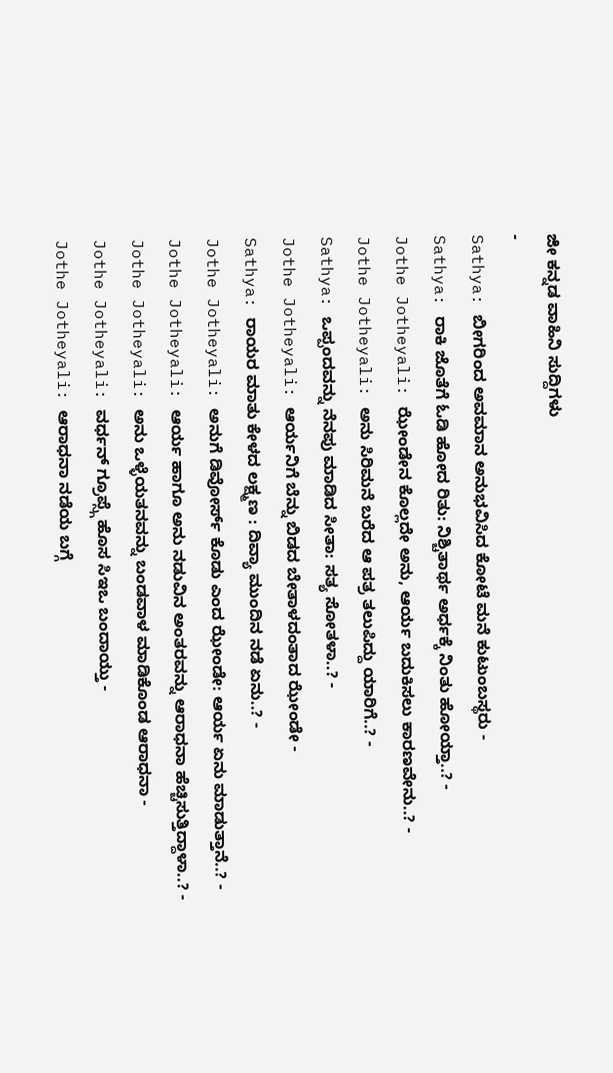ಜೀ ಕನ್ನಡ ವಾಹಿನಿ ಸುದ್ದಿಗಳು
-
Sathya: ಬೀಗರಿಂದ ಅವಮಾನ ಅನುಭವಿಸಿದ ಕೋಟೆ ಮನೆ ಕುಟುಂಬಸ್ಥರು -
Sathya: ರಾಕಿ ಜೊತೆಗೆ ಓಡಿ ಹೋದ ರಿತು: ನಿಶ್ಚಿತಾರ್ಥ ಅರ್ಧಕ್ಕೆ ನಿಂತು ಹೋಯ್ತಾ..? -
Jothe Jotheyali: ಝೇಂಡೇನ ಕೊಲ್ಲದೇ ಅನು, ಆರ್ಯ ಬದುಕಿಸಲು ಕಾರಣವೇನು..? -
Jothe Jotheyali: ಅನು ಸಿರಿಮನೆ ಬರೆದ ಆ ಪತ್ರ ತಲುಪಿದ್ದು ಯಾರಿಗೆ..? -
Sathya: ಒಪ್ಪಂದವನ್ನು ನೆನಪು ಮಾಡಿದ ಸೀತಾ: ಸತ್ಯ ಸೋತಳಾ..? -
Jothe Jotheyali: ಆರ್ಯನಿಗೆ ಬೆನ್ನು ಬಿಡದ ಬೇತಾಳದಂತಾದ ಝೇಂಡೇ -
Sathya: ರಾಯರ ಮಾತು ಕೇಳದ ಲಕ್ಷ್ಮಣ : ದಿವ್ಯಾ ಮುಂದಿನ ನಡೆ ಏನು..? -
Jothe Jotheyali: ಅನುಗೆ ಡಿವೋರ್ಸ್ ಕೊಡು ಎಂದ ಝೇಂಡೇ: ಆರ್ಯ ಏನು ಮಾಡುತ್ತಾನೆ..? -
Jothe Jotheyali: ಆರ್ಯ ಹಾಗೂ ಅನು ನಡುವಿನ ಅಂತರವನ್ನು ಆರಾಧನಾ ಹೆಚ್ಚಿಸುತ್ತಿದ್ದಾಳಾ..? -
Jothe Jotheyali: ಅನು ಒಳ್ಳೆಯತನವನ್ನು ಬಂಡವಾಳ ಮಾಡಿಕೊಂಡ ಆರಾಧನಾ -
Jothe Jotheyali: ವರ್ಧನ್ ಗ್ರೂಪ್ಸ್ಗೆ ಹೊಸ ಸಿಇಒ ಬಂದಾಯ್ತು -
Jothe Jotheyali: ಆರಾಧನಾ ನಡೆಯ ಬಗ್ಗೆ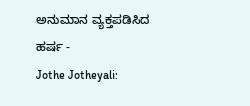ಅನುಮಾನ ವ್ಯಕ್ತಪಡಿಸಿದ ಹರ್ಷ -
Jothe Jotheyali: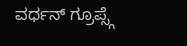ವರ್ಧನ್ ಗ್ರೂಪ್ಸ್ಗೆ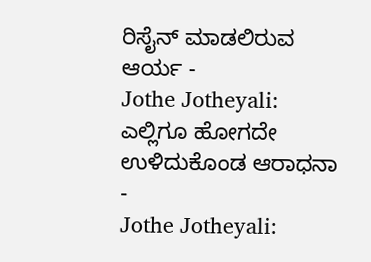ರಿಸೈನ್ ಮಾಡಲಿರುವ ಆರ್ಯ -
Jothe Jotheyali: ಎಲ್ಲಿಗೂ ಹೋಗದೇ ಉಳಿದುಕೊಂಡ ಆರಾಧನಾ -
Jothe Jotheyali: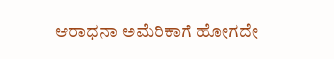ಆರಾಧನಾ ಅಮೆರಿಕಾಗೆ ಹೋಗದೇ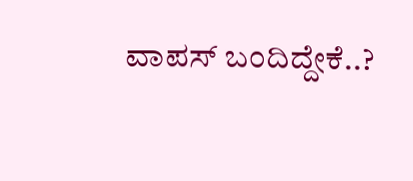ವಾಪಸ್ ಬಂದಿದ್ದೇಕೆ..?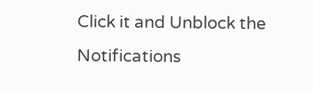Click it and Unblock the Notifications